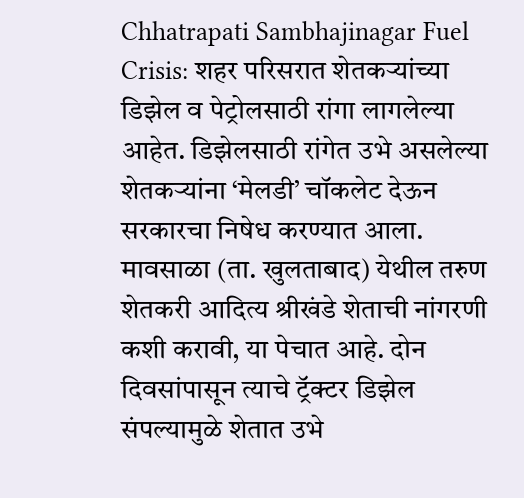Chhatrapati Sambhajinagar Fuel Crisis: शहर परिसरात शेतकऱ्यांच्या डिझेल व पेट्रोलसाठी रांगा लागलेल्या आहेत. डिझेलसाठी रांगेत उभे असलेल्या शेतकऱ्यांना ‘मेलडी’ चॉकलेट देऊन सरकारचा निषेध करण्यात आला.
मावसाळा (ता. खुलताबाद) येथील तरुण शेतकरी आदित्य श्रीखंडे शेताची नांगरणी कशी करावी, या पेचात आहे. दोन दिवसांपासून त्याचे ट्रॅक्टर डिझेल संपल्यामुळे शेतात उभे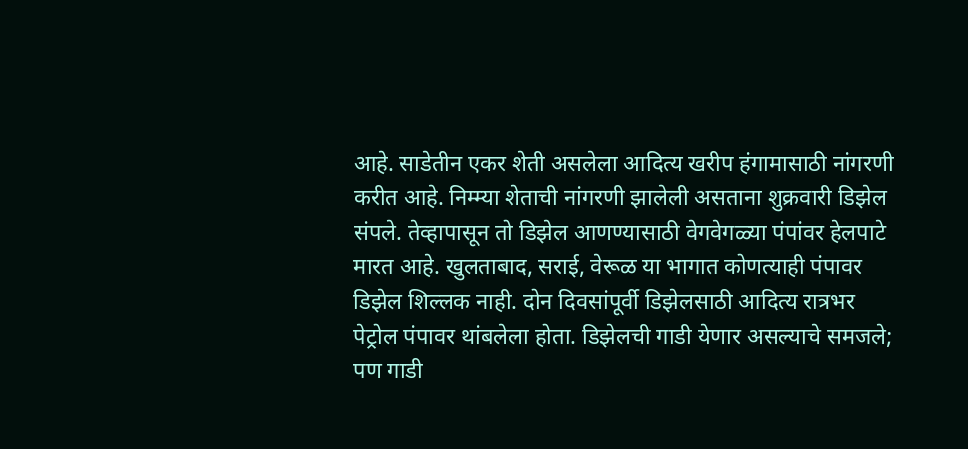आहे. साडेतीन एकर शेती असलेला आदित्य खरीप हंगामासाठी नांगरणी करीत आहे. निम्म्या शेताची नांगरणी झालेली असताना शुक्रवारी डिझेल संपले. तेव्हापासून तो डिझेल आणण्यासाठी वेगवेगळ्या पंपांवर हेलपाटे मारत आहे. खुलताबाद, सराई, वेरूळ या भागात कोणत्याही पंपावर डिझेल शिल्लक नाही. दोन दिवसांपूर्वी डिझेलसाठी आदित्य रात्रभर पेट्रोल पंपावर थांबलेला होता. डिझेलची गाडी येणार असल्याचे समजले; पण गाडी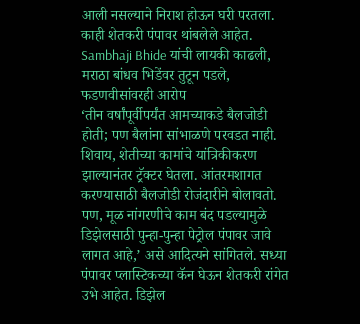आली नसल्याने निराश होऊन घरी परतला. काही शेतकरी पंपावर थांबलेले आहेत.
Sambhaji Bhide यांची लायकी काढली, मराठा बांधव भिडेंवर तुटून पडले, फडणवीसांवरही आरोप
‘तीन वर्षांपूर्वीपर्यंत आमच्याकडे बैलजोडी होती; पण बैलांना सांभाळणे परवडत नाही. शिवाय, शेतीच्या कामांचे यांत्रिकीकरण झाल्यानंतर ट्रॅक्टर घेतला. आंतरमशागत करण्यासाठी बैलजोडी रोजंदारीने बोलावतो. पण, मूळ नांगरणीचे काम बंद पडल्यामुळे डिझेलसाठी पुन्हा-पुन्हा पेट्रोल पंपावर जावे लागत आहे,’ असे आदित्यने सांगितले. सध्या पंपावर प्लास्टिकच्या कॅन घेऊन शेतकरी रांगेत उभे आहेत. डिझेल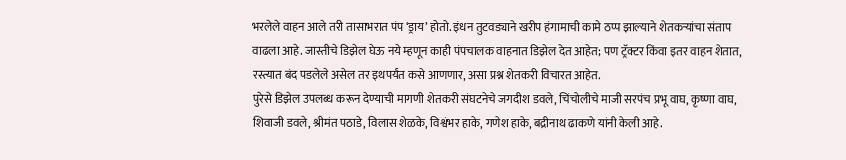भरलेले वाहन आले तरी तासाभरात पंप ‘ड्राय’ होतो. इंधन तुटवड्याने खरीप हंगामाची कामे ठप्प झाल्याने शेतकऱ्यांचा संताप वाढला आहे. जास्तीचे डिझेल घेऊ नये म्हणून काही पंपचालक वाहनात डिझेल देत आहेत; पण ट्रॅक्टर किंवा इतर वाहन शेतात, रस्त्यात बंद पडलेले असेल तर इथपर्यंत कसे आणणार, असा प्रश्न शेतकरी विचारत आहेत.
पुरेसे डिझेल उपलब्ध करून देण्याची मागणी शेतकरी संघटनेचे जगदीश डवले, चिंचोलीचे माजी सरपंच प्रभू वाघ, कृष्णा वाघ, शिवाजी डवले, श्रीमंत पठाडे, विलास शेळके, विश्वंभर हाके, गणेश हाके, बद्रीनाथ ढाकणे यांनी केली आहे.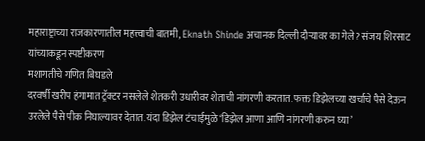महाराष्ट्राच्या राजकारणातील महत्त्वाची बातमी, Eknath Shinde अचानक दिल्ली दौऱ्यावर का गेले? संजय शिरसाट यांच्याकडून स्पष्टीकरण
मशागतीचे गणित बिघडले
दरवर्षी खरीप हंगामात ट्रॅक्टर नसलेले शेतकरी उधारीवर शेताची नांगरणी करतात. फक्त डिझेलच्या खर्चाचे पैसे देऊन उरलेले पैसे पीक निघाल्यावर देतात. यंदा डिझेल टंचाईमुळे ‘डिझेल आणा आणि नांगरणी करुन घ्या’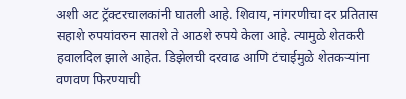अशी अट ट्रॅक्टरचालकांनी घातली आहे. शिवाय, नांगरणीचा दर प्रतितास सहाशे रुपयांवरुन सातशे ते आठशे रुपये केला आहे. त्यामुळे शेतकरी हवालदिल झाले आहेत. डिझेलची दरवाढ आणि टंचाईमुळे शेतकऱ्यांना वणवण फिरण्याची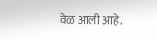वेळ आली आहे.